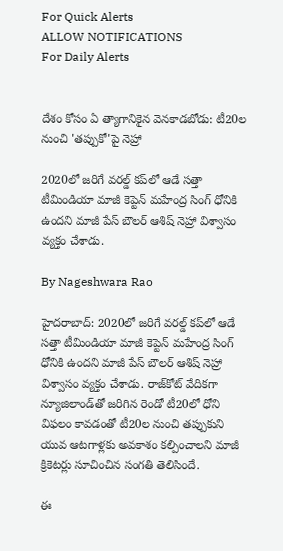For Quick Alerts
ALLOW NOTIFICATIONS
For Daily Alerts


దేశం కోసం ఏ త్యాగానికైన వెనకాడబోడు: టీ20ల నుంచి 'తప్పుకో'పై నెహ్రా

2020లో జరిగే వరల్డ్ కప్‌లో ఆడే సత్తా టీమిండియా మాజీ కెప్టెన్ మహేంద్ర సింగ్ ధోనికి ఉందని మాజీ పేస్ బౌలర్ ఆశిష్ నెహ్రా విశ్వాసం వ్యక్తం చేశాడు.

By Nageshwara Rao

హైదరాబాద్: 2020లో జరిగే వరల్డ్ కప్‌లో ఆడే సత్తా టీమిండియా మాజీ కెప్టెన్ మహేంద్ర సింగ్ ధోనికి ఉందని మాజీ పేస్ బౌలర్ ఆశిష్ నెహ్రా విశ్వాసం వ్యక్తం చేశాడు. రాజ్‌కోట్ వేదికగా న్యూజిలాండ్‌తో జరిగిన రెండో టీ20లో ధోని విఫలం కావడంతో టీ20ల నుంచి తప్పుకుని యువ ఆటగాళ్లకు అవకాశం కల్పించాలని మాజీ క్రికెటర్లు సూచించిన సంగతి తెలిసిందే.

ఈ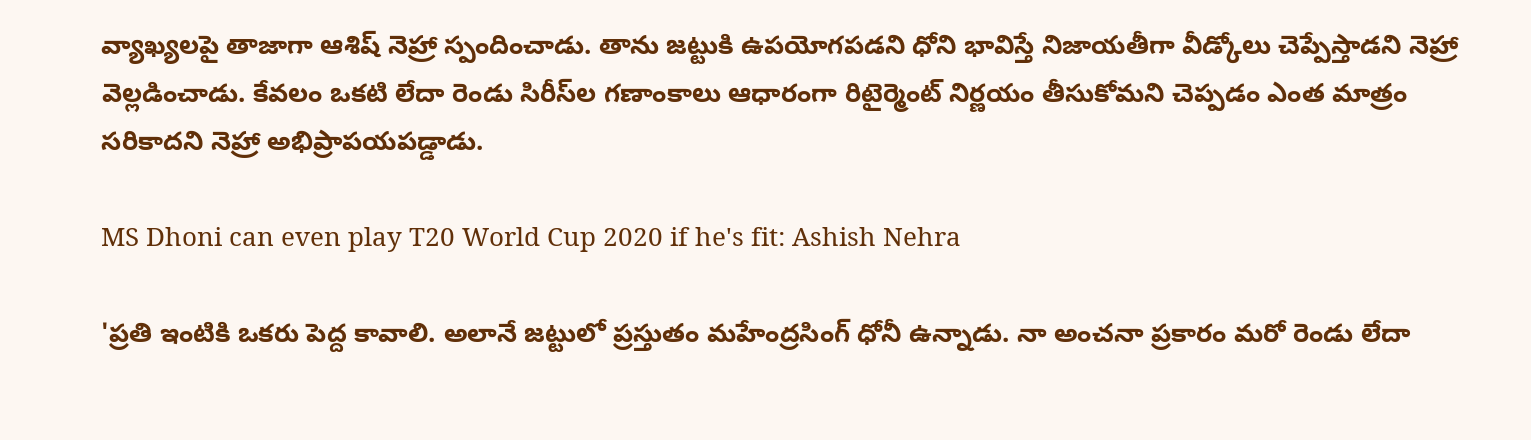వ్యాఖ్యలపై తాజాగా ఆశిష్ నెహ్రా స్పందించాడు. తాను జట్టుకి ఉపయోగపడని ధోని భావిస్తే నిజాయతీగా వీడ్కోలు చెప్పేస్తాడని నెహ్రా వెల్లడించాడు. కేవలం ఒకటి లేదా రెండు సిరీస్‌ల గణాంకాలు ఆధారంగా రిటైర్మెంట్ నిర్ణయం తీసుకోమని చెప్పడం ఎంత మాత్రం సరికాదని నెహ్రా అభిప్రాపయపడ్డాడు.

MS Dhoni can even play T20 World Cup 2020 if he's fit: Ashish Nehra

'ప్రతి ఇంటికి ఒకరు పెద్ద కావాలి. అలానే జట్టులో ప్రస్తుతం మహేంద్రసింగ్ ధోనీ ఉన్నాడు. నా అంచనా ప్రకారం మరో రెండు లేదా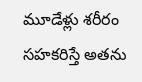మూడేళ్లు శరీరం సహకరిస్తే అతను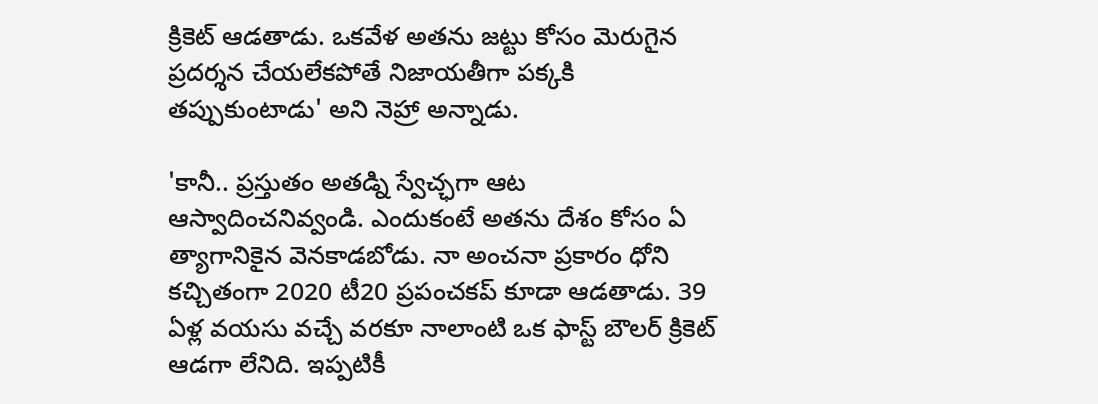క్రికెట్ ఆడతాడు. ఒకవేళ అతను జట్టు కోసం మెరుగైన ప్రదర్శన చేయలేకపోతే నిజాయతీగా పక్కకి తప్పుకుంటాడు' అని నెహ్రా అన్నాడు.

'కానీ.. ప్రస్తుతం అతడ్ని స్వేచ్ఛగా ఆట ఆస్వాదించనివ్వండి. ఎందుకంటే అతను దేశం కోసం ఏ త్యాగానికైన వెనకాడబోడు. నా అంచనా ప్రకారం ధోని కచ్చితంగా 2020 టీ20 ప్రపంచకప్ కూడా ఆడతాడు. 39 ఏళ్ల వయసు వచ్చే వరకూ నాలాంటి ఒక ఫాస్ట్ బౌలర్ క్రికెట్ ఆడగా లేనిది. ఇప్పటికీ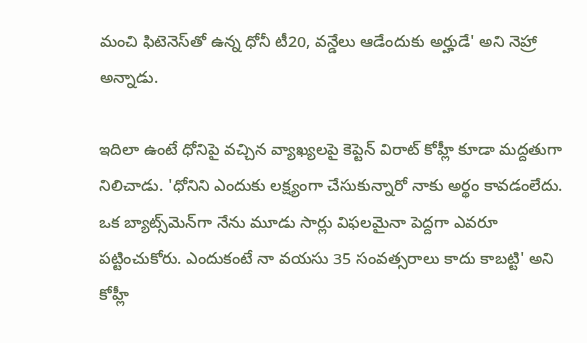మంచి ఫిటెనెస్‌తో ఉన్న ధోనీ టీ20, వన్డేలు ఆడేందుకు అర్హుడే' అని నెహ్రా అన్నాడు.

ఇదిలా ఉంటే ధోనిపై వచ్చిన వ్యాఖ్యలపై కెప్టెన్ విరాట్ కోహ్లీ కూడా మద్దతుగా నిలిచాడు. 'ధోనిని ఎందుకు లక్ష్యంగా చేసుకున్నారో నాకు అర్థం కావడంలేదు. ఒక బ్యాట్స్‌మెన్‌గా నేను మూడు సార్లు విఫలమైనా పెద్దగా ఎవరూ పట్టించుకోరు. ఎందుకంటే నా వయసు 35 సంవత్సరాలు కాదు కాబట్టి' అని కోహ్లీ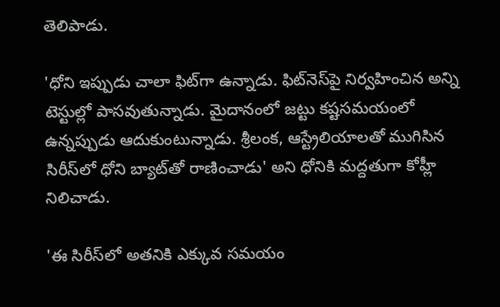తెలిపాడు.

'ధోని ఇప్పుడు చాలా ఫిట్‌గా ఉన్నాడు. ఫిట్‌నెస్‌పై నిర్వహించిన అన్ని టెస్టుల్లో పాసవుతున్నాడు. మైదానంలో జట్టు కష్టసమయంలో ఉన్నప్పుడు ఆదుకుంటున్నాడు. శ్రీలంక, ఆస్ట్రేలియాలతో ముగిసిన సిరీస్‌లో ధోని బ్యాట్‌తో రాణించాడు' అని ధోనికి మద్దతుగా కోహ్లీ నిలిచాడు.

'ఈ సిరీస్‌లో అతనికి ఎక్కువ సమయం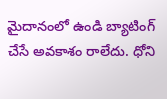మైదానంలో ఉండి బ్యాటింగ్‌ చేసే అవకాశం రాలేదు. ధోని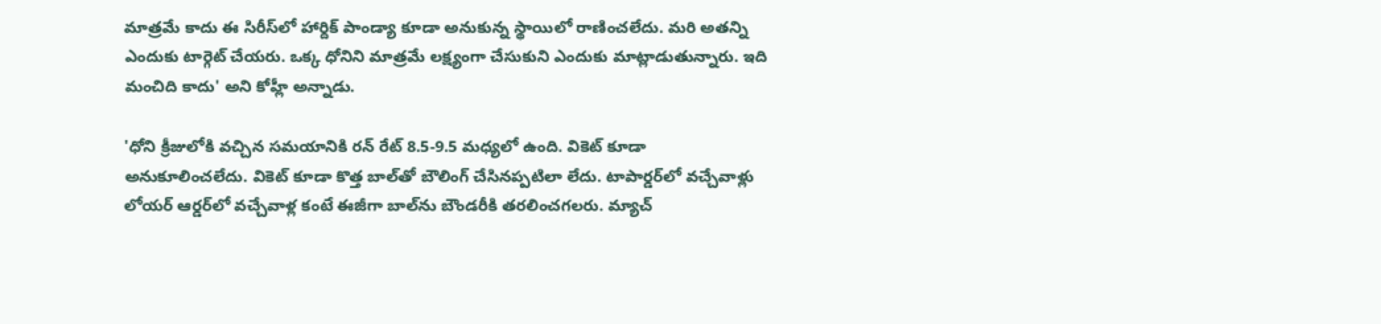మాత్రమే కాదు ఈ సిరీస్‌లో హార్దిక్‌ పాండ్యా కూడా అనుకున్న స్థాయిలో రాణించలేదు. మరి అతన్ని ఎందుకు టార్గెట్‌ చేయరు. ఒక్క ధోనిని మాత్రమే లక్ష్యంగా చేసుకుని ఎందుకు మాట్లాడుతున్నారు. ఇది మంచిది కాదు' అని కోహ్లీ అన్నాడు.

'ధోని క్రీజులోకి వచ్చిన సమయానికి రన్ రేట్ 8.5-9.5 మధ్యలో ఉంది. వికెట్ కూడా అనుకూలించలేదు. వికెట్ కూడా కొత్త బాల్‌తో బౌలింగ్ చేసినప్పటిలా లేదు. టాపార్డర్‌లో వచ్చేవాళ్లు లోయర్ ఆర్డర్‌లో వచ్చేవాళ్ల కంటే ఈజీగా బాల్‌ను బౌండరీకి తరలించగలరు. మ్యాచ్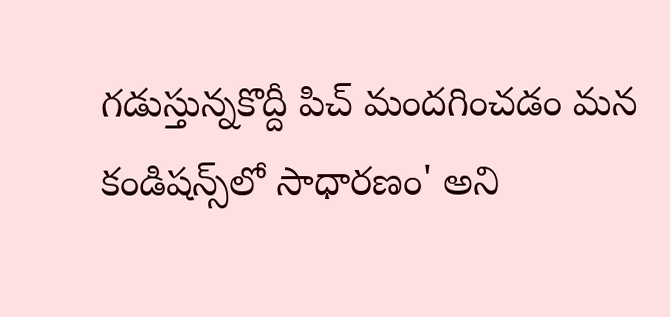గడుస్తున్నకొద్దీ పిచ్ మందగించడం మన కండిషన్స్‌లో సాధారణం' అని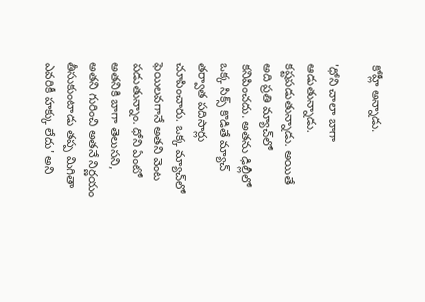కోహ్లీ అన్నాడు.

'ధోని చాలా బాగా ఆడుతున్నాడు. కష్టపడుతున్నాడు. అయితే అది ప్రతి మ్యాచ్‌లో కనిపించదు. అతను ఢిల్లీలో ఒక్క సిక్స్ కొడితే మ్యాచ్ తర్వాత పదిసార్లు చూపించారు. ఒక్క మ్యాచ్‌లో ఫెయిలవగానే అతని వెంట పడుతున్నాం. ధోని ఏంటో అతనికి బాగా తెలుసని, అతని గురించి అతనే నిర్ణయం తీసుకుంటాడు తప్ప మిగితా ఎవరికీ హక్కు లేదు' అని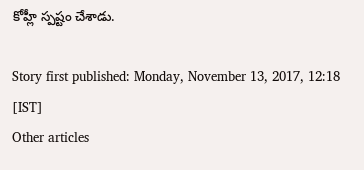కోహ్లీ స్పష్టం చేశాడు.

Story first published: Monday, November 13, 2017, 12:18 [IST]
Other articles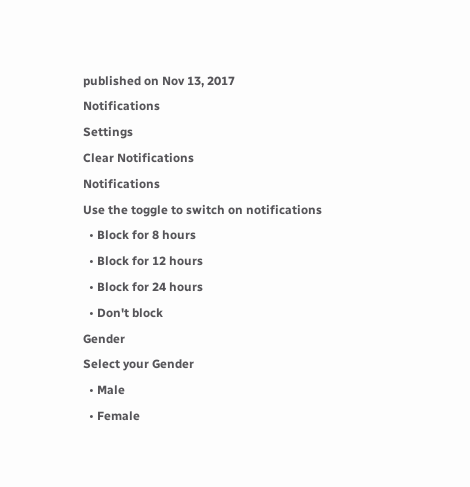published on Nov 13, 2017
Notifications
Settings
Clear Notifications
Notifications
Use the toggle to switch on notifications
  • Block for 8 hours
  • Block for 12 hours
  • Block for 24 hours
  • Don't block
Gender
Select your Gender
  • Male
  • Female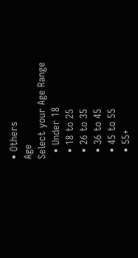• Others
Age
Select your Age Range
  • Under 18
  • 18 to 25
  • 26 to 35
  • 36 to 45
  • 45 to 55
  • 55+